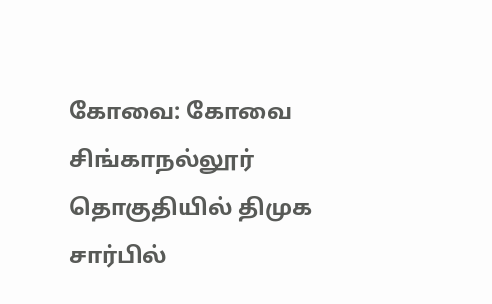கோவை: கோவை சிங்காநல்லூர் தொகுதியில் திமுக சார்பில்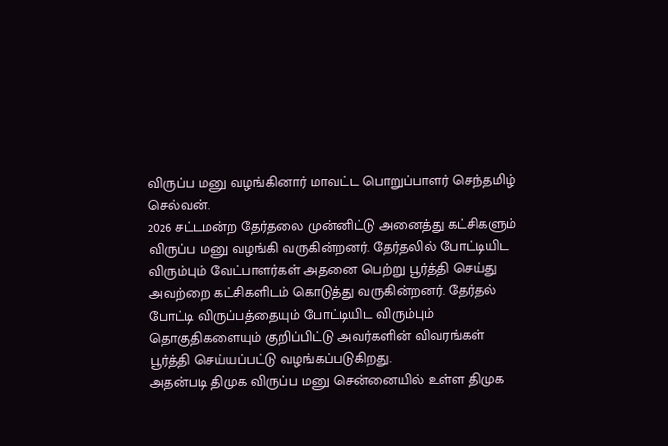விருப்ப மனு வழங்கினார் மாவட்ட பொறுப்பாளர் செந்தமிழ் செல்வன்.
2026 சட்டமன்ற தேர்தலை முன்னிட்டு அனைத்து கட்சிகளும் விருப்ப மனு வழங்கி வருகின்றனர். தேர்தலில் போட்டியிட விரும்பும் வேட்பாளர்கள் அதனை பெற்று பூர்த்தி செய்து அவற்றை கட்சிகளிடம் கொடுத்து வருகின்றனர். தேர்தல் போட்டி விருப்பத்தையும் போட்டியிட விரும்பும் தொகுதிகளையும் குறிப்பிட்டு அவர்களின் விவரங்கள் பூர்த்தி செய்யப்பட்டு வழங்கப்படுகிறது.
அதன்படி திமுக விருப்ப மனு சென்னையில் உள்ள திமுக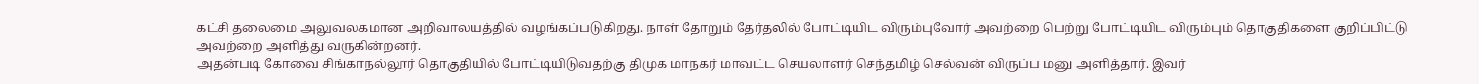கட்சி தலைமை அலுவலகமான அறிவாலயத்தில் வழங்கப்படுகிறது. நாள் தோறும் தேர்தலில் போட்டியிட விரும்புவோர் அவற்றை பெற்று போட்டியிட விரும்பும் தொகுதிகளை குறிப்பிட்டு அவற்றை அளித்து வருகின்றனர்.
அதன்படி கோவை சிங்காநல்லூர் தொகுதியில் போட்டியிடுவதற்கு திமுக மாநகர் மாவட்ட செயலாளர் செந்தமிழ் செல்வன் விருப்ப மனு அளித்தார். இவர்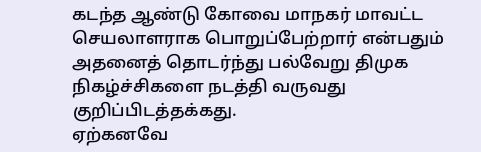கடந்த ஆண்டு கோவை மாநகர் மாவட்ட செயலாளராக பொறுப்பேற்றார் என்பதும் அதனைத் தொடர்ந்து பல்வேறு திமுக நிகழ்ச்சிகளை நடத்தி வருவது குறிப்பிடத்தக்கது.
ஏற்கனவே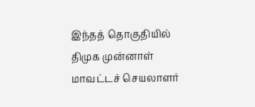இந்தத் தொகுதியில் திமுக முன்னாள் மாவட்டச் செயலாளர்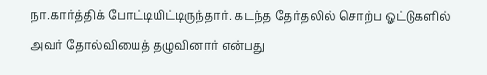நா.கார்த்திக் போட்டியிட்டிருந்தார். கடந்த தேர்தலில் சொற்ப ஓட்டுகளில் அவர் தோல்வியைத் தழுவினார் என்பது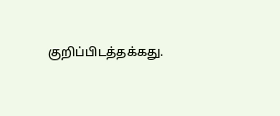குறிப்பிடத்தக்கது.